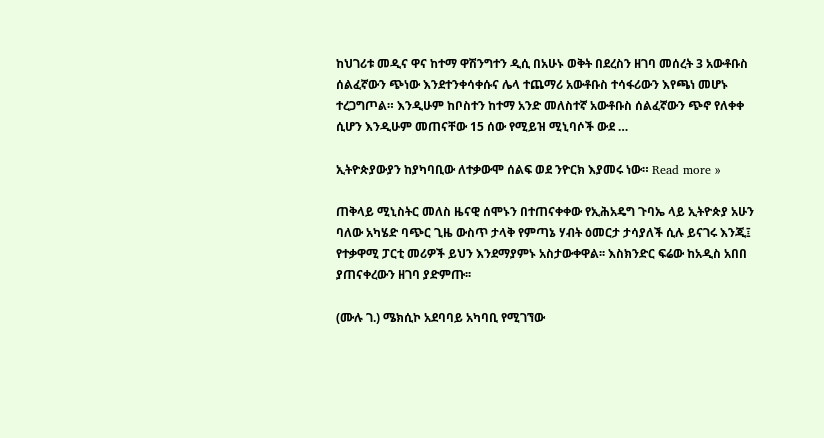ከህገሪቱ መዲና ዋና ከተማ ዋሽንግተን ዲሲ በአሁኑ ወቅት በደረስን ዘገባ መሰረት 3 አውቶቡስ ሰልፈኛውን ጭነው እንደተንቀሳቀሱና ሌላ ተጨማሪ አውቶቡስ ተሳፋሪውን እየጫነ መሆኑ ተረጋግጦል። እንዲሁም ከቦስተን ከተማ አንድ መለስተኛ አውቶቡስ ሰልፈኛውን ጭኖ የለቀቀ ሲሆን እንዲሁም መጠናቸው 15 ሰው የሚይዝ ሚኒባሶች ውደ …

ኢትዮጵያውያን ከያካባቢው ለተቃውሞ ሰልፍ ወደ ንዮርክ እያመሩ ነው። Read more »

ጠቅላይ ሚኒስትር መለስ ዜናዊ ሰሞኑን በተጠናቀቀው የኢሕአዴግ ጉባኤ ላይ ኢትዮጵያ አሁን ባለው አካሄድ ባጭር ጊዜ ውስጥ ታላቅ የምጣኔ ሃብት ዕመርታ ታሳያለች ሲሉ ይናገሩ እንጂ፤ የተቃዋሚ ፓርቲ መሪዎች ይህን እንደማያምኑ አስታውቀዋል፡፡ እስክንድር ፍሬው ከአዲስ አበበ ያጠናቀረውን ዘገባ ያድምጡ፡፡

(ሙሉ ገ.) ሜክሲኮ አደባባይ አካባቢ የሚገኘው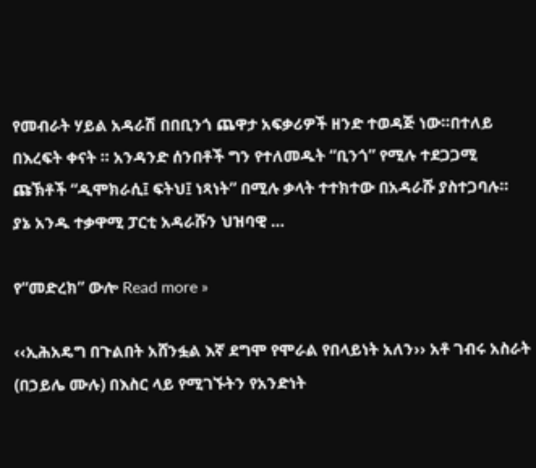የመብራት ሃይል አዳራሽ በበቢንጎ ጨዋታ አፍቃሪዎች ዘንድ ተወዳጅ ነው።በተለይ በእረፍት ቀናት ። አንዳንድ ሰንበቶች ግን የተለመዱት “ቢንጎ” የሚሉ ተደጋጋሚ ጩኽቶች “ዲሞክራሲ፤ ፍትህ፤ ነጻነት” በሚሉ ቃላት ተተክተው በአዳራሹ ያስተጋባሉ። ያኔ አንዱ ተቃዋሚ ፓርቲ አዳራሹን ህዝባዊ …

የ“መድረክ” ውሎ Read more »

‹‹ኢሕአዴግ በጉልበት አሸንፏል እኛ ደግሞ የሞራል የበላይነት አለን›› አቶ ገብሩ አስራት (በኃይሌ ሙሉ) በእስር ላይ የሚገኙትን የአንድነት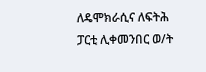ለዴሞክራሲና ለፍትሕ ፓርቲ ሊቀመንበር ወ/ት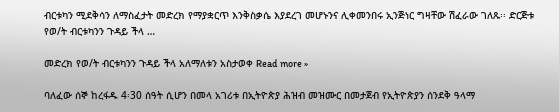ብርቱካን ሚደቅሳን ለማስፈታት መድረክ የማያቋርጥ እንቅስቃሴ እያደረገ መሆኑንና ሊቀመንበሩ ኢንጅነር ግዛቸው ሽፈራው ገለጹ፡፡ ድርጅቱ የወ/ት ብርቱካንን ጉዳይ ችላ …

መድረክ የወ/ት ብርቱካንን ጉዳይ ችላ አለማለቱን አስታወቀ Read more »

ባለፈው ሰኞ ከረፋዱ 4፡30 ሰዓት ሲሆን በመላ አገሪቱ በኢትዮጵያ ሕዝብ መዝሙር በመታጀብ የኢትዮጵያን ሰንደቅ ዓላማ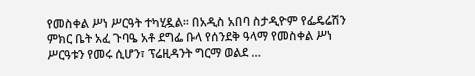የመስቀል ሥነ ሥርዓት ተካሂዷል፡፡ በአዲስ አበባ ስታዲዮም የፌዴሬሽን ምክር ቤት አፈ ጉባዔ አቶ ደግፌ ቡላ የሰንደቅ ዓላማ የመስቀል ሥነ ሥርዓቱን የመሩ ሲሆን፣ ፕሬዚዳንት ግርማ ወልደ …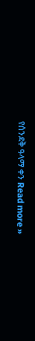የሰንደቅ ዓላማ ቀን Read more »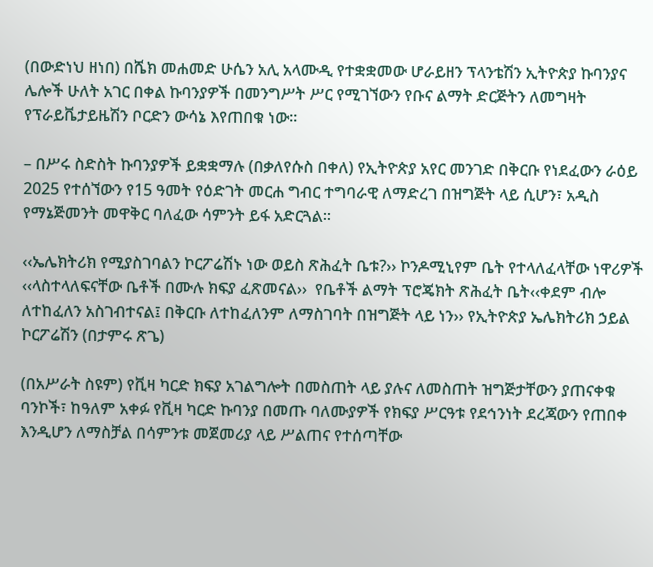(በውድነህ ዘነበ) በሼክ መሐመድ ሁሴን አሊ አላሙዲ የተቋቋመው ሆራይዘን ፕላንቴሽን ኢትዮጵያ ኩባንያና ሌሎች ሁለት አገር በቀል ኩባንያዎች በመንግሥት ሥር የሚገኘውን የቡና ልማት ድርጅትን ለመግዛት የፕራይቬታይዜሽን ቦርድን ውሳኔ እየጠበቁ ነው፡፡

– በሥሩ ስድስት ኩባንያዎች ይቋቋማሉ (በቃለየሱስ በቀለ) የኢትዮጵያ አየር መንገድ በቅርቡ የነደፈውን ራዕይ 2025 የተሰኘውን የ15 ዓመት የዕድገት መርሐ ግብር ተግባራዊ ለማድረገ በዝግጅት ላይ ሲሆን፣ አዲስ የማኔጅመንት መዋቅር ባለፈው ሳምንት ይፋ አድርጓል፡፡

‹‹ኤሌክትሪክ የሚያስገባልን ኮርፖሬሽኑ ነው ወይስ ጽሕፈት ቤቱ?›› ኮንዶሚኒየም ቤት የተላለፈላቸው ነዋሪዎች ‹‹ላስተላለፍናቸው ቤቶች በሙሉ ክፍያ ፈጽመናል››  የቤቶች ልማት ፕሮጄክት ጽሕፈት ቤት‹‹ቀደም ብሎ ለተከፈለን አስገብተናል፤ በቅርቡ ለተከፈለንም ለማስገባት በዝግጅት ላይ ነን›› የኢትዮጵያ ኤሌክትሪክ ኃይል ኮርፖሬሽን (በታምሩ ጽጌ)

(በአሥራት ስዩም) የቪዛ ካርድ ክፍያ አገልግሎት በመስጠት ላይ ያሉና ለመስጠት ዝግጅታቸውን ያጠናቀቁ ባንኮች፣ ከዓለም አቀፉ የቪዛ ካርድ ኩባንያ በመጡ ባለሙያዎች የክፍያ ሥርዓቱ የደኅንነት ደረጃውን የጠበቀ እንዲሆን ለማስቻል በሳምንቱ መጀመሪያ ላይ ሥልጠና የተሰጣቸው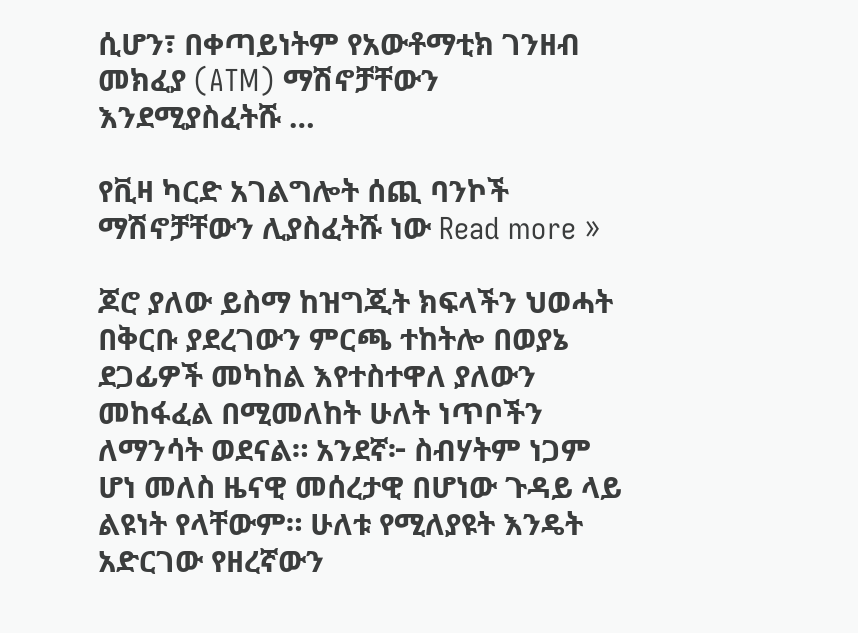ሲሆን፣ በቀጣይነትም የአውቶማቲክ ገንዘብ መክፈያ (ATM) ማሽኖቻቸውን እንደሚያስፈትሹ …

የቪዛ ካርድ አገልግሎት ሰጪ ባንኮች ማሽኖቻቸውን ሊያስፈትሹ ነው Read more »

ጆሮ ያለው ይስማ ከዝግጂት ክፍላችን ህወሓት በቅርቡ ያደረገውን ምርጫ ተከትሎ በወያኔ ደጋፊዎች መካከል እየተስተዋለ ያለውን መከፋፈል በሚመለከት ሁለት ነጥቦችን ለማንሳት ወደናል። አንደኛ፦ ስብሃትም ነጋም ሆነ መለስ ዜናዊ መሰረታዊ በሆነው ጉዳይ ላይ ልዩነት የላቸውም። ሁለቱ የሚለያዩት እንዴት አድርገው የዘረኛውን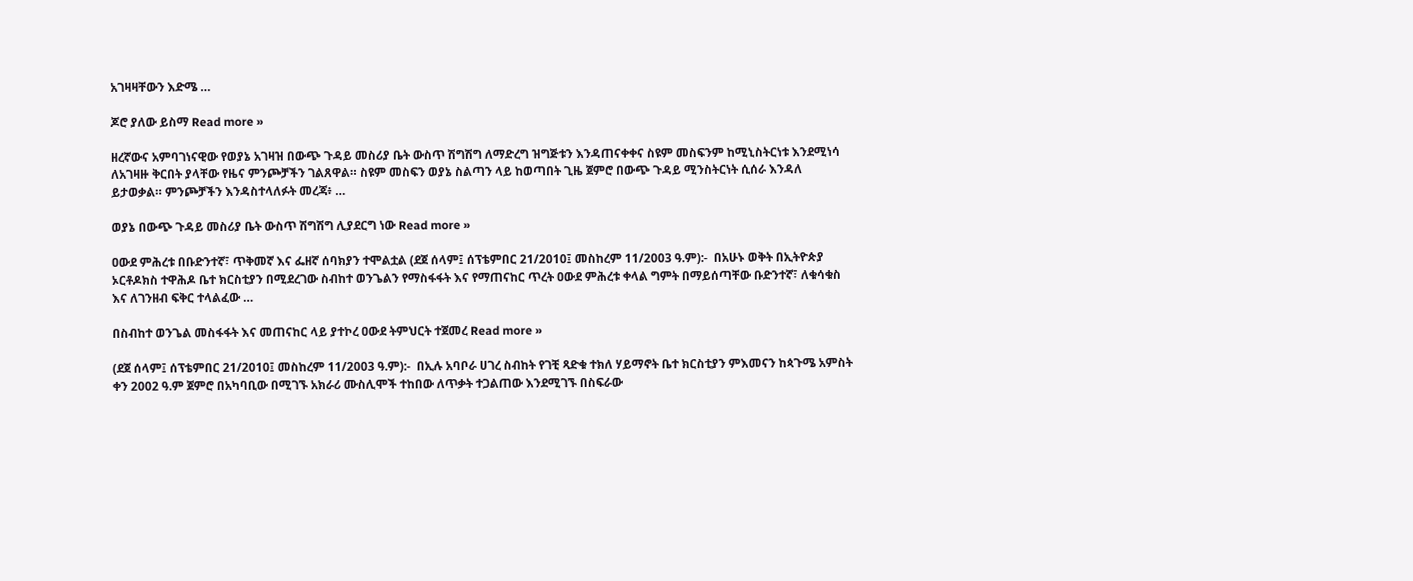አገዛዛቸውን እድሜ …

ጆሮ ያለው ይስማ Read more »

ዘረኛውና አምባገነናዊው የወያኔ አገዛዝ በውጭ ጉዳይ መስሪያ ቤት ውስጥ ሽግሽግ ለማድረግ ዝግጅቱን እንዳጠናቀቀና ስዩም መስፍንም ከሚኒስትርነቱ እንደሚነሳ ለአገዛዙ ቅርበት ያላቸው የዜና ምንጮቻችን ገልጸዋል። ስዩም መስፍን ወያኔ ስልጣን ላይ ከወጣበት ጊዜ ጀምሮ በውጭ ጉዳይ ሚንስትርነት ሲሰራ እንዳለ ይታወቃል። ምንጮቻችን እንዳስተላለፉት መረጃ፥ …

ወያኔ በውጭ ጉዳይ መስሪያ ቤት ውስጥ ሽግሽግ ሊያደርግ ነው Read more »

ዐውደ ምሕረቱ በቡድንተኛ፣ ጥቅመኛ እና ፌዘኛ ሰባክያን ተሞልቷል (ደጀ ሰላም፤ ሰፕቴምበር 21/2010፤ መስከረም 11/2003 ዓ.ም):-  በአሁኑ ወቅት በኢትዮጵያ ኦርቶዶክስ ተዋሕዶ ቤተ ክርስቲያን በሚደረገው ስብከተ ወንጌልን የማስፋፋት እና የማጠናከር ጥረት ዐውደ ምሕረቱ ቀላል ግምት በማይሰጣቸው ቡድንተኛ፣ ለቁሳቁስ እና ለገንዘብ ፍቅር ተላልፈው …

በስብከተ ወንጌል መስፋፋት እና መጠናከር ላይ ያተኮረ ዐውደ ትምህርት ተጀመረ Read more »

(ደጀ ሰላም፤ ሰፕቴምበር 21/2010፤ መስከረም 11/2003 ዓ.ም):-  በኢሉ አባቦራ ሀገረ ስብከት የገቺ ጻድቁ ተክለ ሃይማኖት ቤተ ክርስቲያን ምእመናን ከጳጉሜ አምስት ቀን 2002 ዓ.ም ጀምሮ በአካባቢው በሚገኙ አክራሪ ሙስሊሞች ተከበው ለጥቃት ተጋልጠው እንደሚገኙ በስፍራው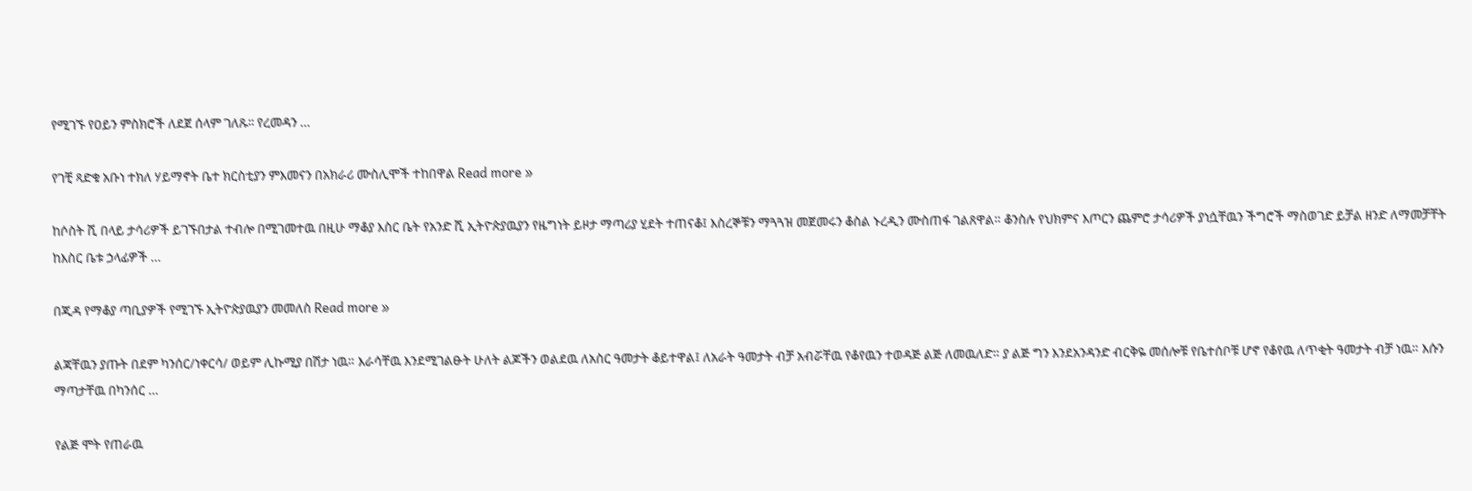የሚገኙ የዐይን ምስክሮች ለደጀ ሰላም ገለጹ፡፡ የረመዳን …

የገቺ ጻድቁ አቡነ ተክለ ሃይማኖት ቤተ ክርስቲያን ምእመናን በአክራሪ ሙስሊሞች ተከበዋል Read more »

ከሶስት ሺ በላይ ታሳሪዎች ይገኙበታል ተብሎ በሚገመተዉ በዚሁ ማቆያ እስር ቤት የአንድ ሺ ኢትዮጵያዉያን የዜግነት ይዞታ ማጣሪያ ሂደት ተጠናቆ፤ እስረኞቹን ማጓጓዝ መጀመሩን ቆስል ኑረዲን ሙስጠፋ ገልጸዋል። ቆንስሉ የህክምና እጦርን ጨምሮ ታሳሪዎች ያነሷቸዉን ችግሮች ማስወገድ ይቻል ዘንድ ለማመቻቸት ከእስር ቤቱ ኃላፊዎች …

በጂዳ የማቆያ ጣቢያዎች የሚገኙ ኢትዮጵያዉያን መመለስ Read more »

ልጃቸዉን ያጡት በደም ካንሰር/ነቀርሳ/ ወይም ሊኩሚያ በሽታ ነዉ። እራሳቸዉ እንደሚገልፁት ሁለት ልጆችን ወልደዉ ለአስር ዓመታት ቆይተዋል፤ ለአራት ዓመታት ብቻ አብሯቸዉ የቆየዉን ተወዳጅ ልጅ ለመዉለድ። ያ ልጅ ግን እንደአንዳንድ ብርቅዬ መሰሎቹ የቤተሰቦቹ ሆኖ የቆየዉ ለጥቂት ዓመታት ብቻ ነዉ። እሱን ማጣታቸዉ በካንሰር …

የልጅ ሞት የጠራዉ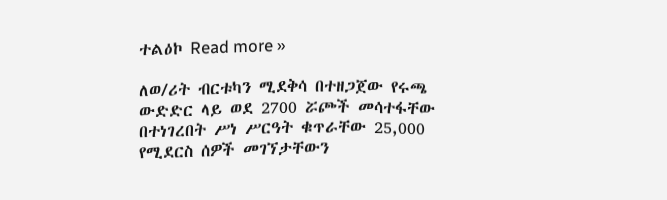ተልዕኮ Read more »

ለወ/ሪት ብርቱካን ሚደቅሳ በተዘጋጀው የሩጫ ውድድር ላይ ወደ 2700 ሯጮች መሳተፋቸው በተነገረበት ሥነ ሥርዓት ቁጥራቸው 25,000 የሚደርስ ሰዎች መገኘታቸውን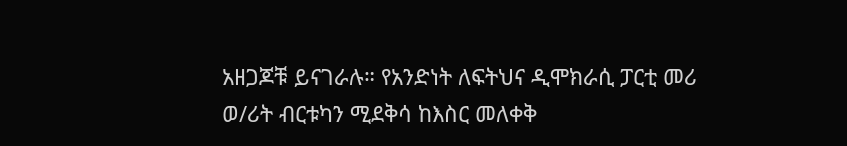አዘጋጆቹ ይናገራሉ። የአንድነት ለፍትህና ዲሞክራሲ ፓርቲ መሪ ወ/ሪት ብርቱካን ሚደቅሳ ከእስር መለቀቅ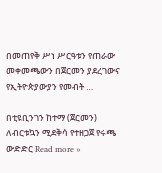በመጠየቅ ሥነ ሥርዓቱን የጠራው መቀመጫውን በጀርመን ያደረገውና የኢትዮጵያውያን የመብት …

በቲዩቢንገን ከተማ (ጀርመን) ለብርቱኳን ሚደቅሳ የተዘጋጀ የሩጫ ውድድር Read more »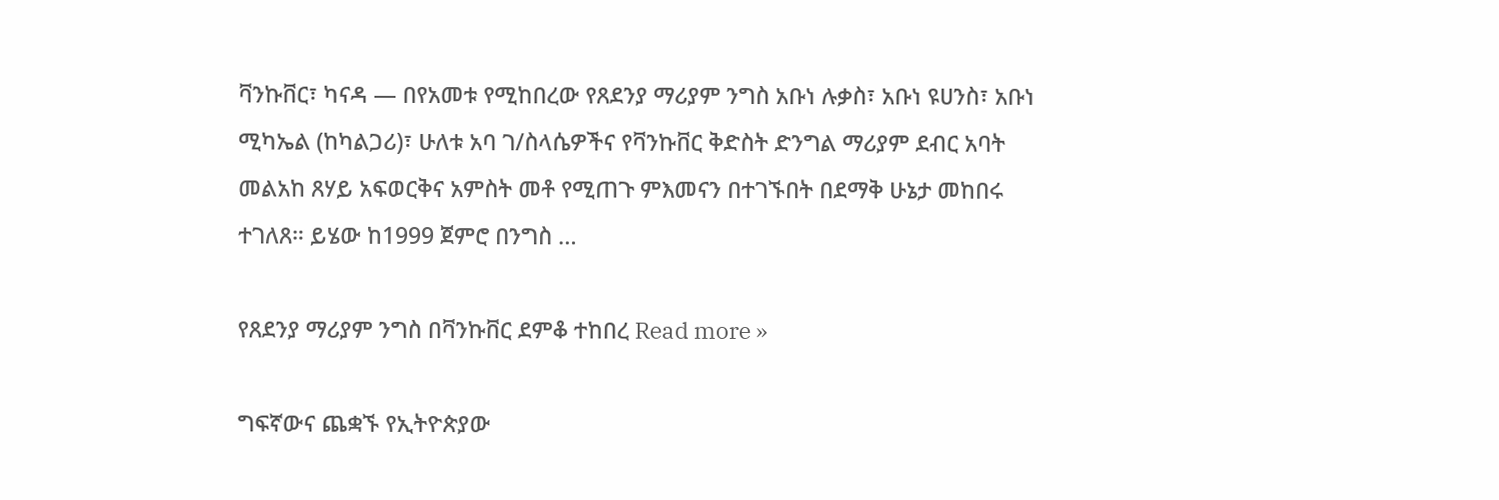ቫንኩቨር፣ ካናዳ — በየአመቱ የሚከበረው የጸደንያ ማሪያም ንግስ አቡነ ሉቃስ፣ አቡነ ዩሀንስ፣ አቡነ ሚካኤል (ከካልጋሪ)፣ ሁለቱ አባ ገ/ስላሴዎችና የቫንኩቨር ቅድስት ድንግል ማሪያም ደብር አባት መልአከ ጸሃይ አፍወርቅና አምስት መቶ የሚጠጉ ምእመናን በተገኙበት በደማቅ ሁኔታ መከበሩ ተገለጸ። ይሄው ከ1999 ጀምሮ በንግስ …

የጸደንያ ማሪያም ንግስ በቫንኩቨር ደምቆ ተከበረ Read more »

ግፍኛውና ጨቋኙ የኢትዮጵያው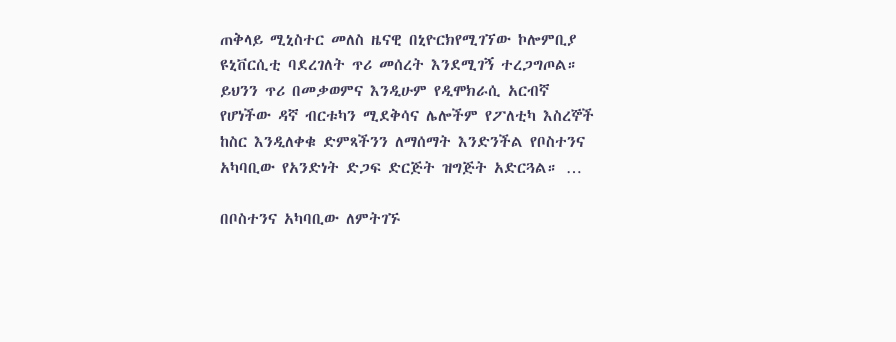ጠቅላይ ሚኒስተር መለስ ዜናዊ በኒዮርክየሚገኘው ኮሎምቢያ ዩኒቨርሲቲ ባደረገለት ጥሪ መሰረት እንደሚገኝ ተረጋግጦል። ይህንን ጥሪ በመቃወምና እንዲሁም የዲሞክራሲ አርብኛ የሆነችው ዳኛ ብርቱካን ሚደቅሳና ሌሎችም የፖለቲካ እስረኞች ከስር እንዲለቀቁ ድምጻችንን ለማሰማት እንድንችል የቦስተንና አካባቢው የአንድነት ድጋፍ ድርጅት ዝግጅት አድርጓል። …

በቦስተንና አካባቢው ለምትገኙ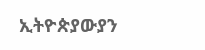ኢትዮጵያውያን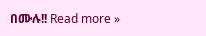በሙሉ!! Read more »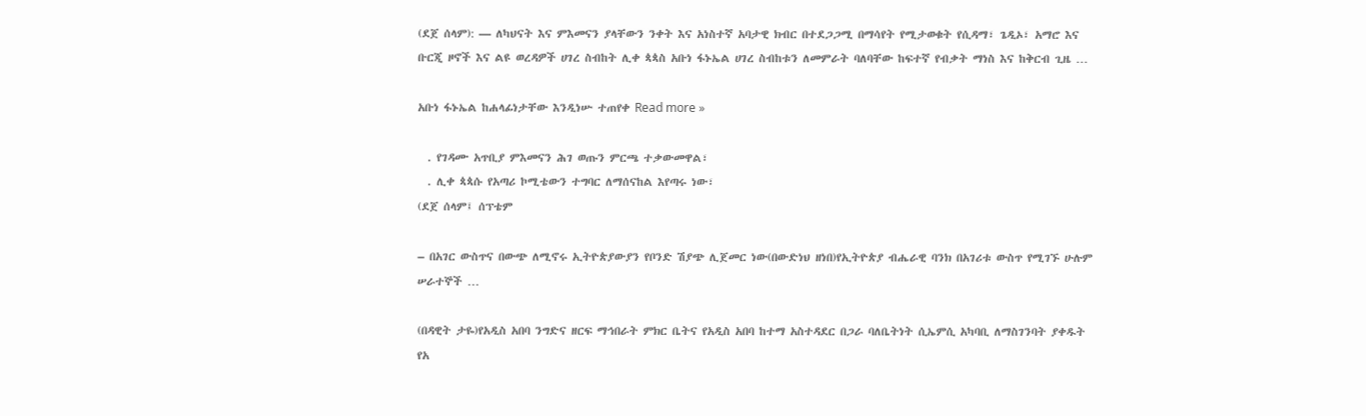(ደጀ ሰላም): — ለካህናት እና ምእመናን ያላቸውን ንቀት እና አነስተኛ አባታዊ ክብር በተደጋጋሚ በማሳየት የሚታወቁት የሲዳማ፣ ጌዲኦ፣ አማሮ እና ቡርጂ ዞኖች እና ልዩ ወረዳዎች ሀገረ ስብከት ሊቀ ጳጳስ አቡነ ፋኑኤል ሀገረ ስብከቱን ለመምራት ባለባቸው ከፍተኛ የብቃት ማነስ እና ከቅርብ ጊዜ …

አቡነ ፋኑኤል ከሐላፊነታቸው እንዲነሡ ተጠየቀ Read more »

  . የገዳሙ አጥቢያ ምእመናን ሕገ ወጡን ምርጫ ተቃውመዋል፣
  . ሊቀ ጳጳሱ የአጣሪ ኮሚቴውን ተግባር ለማሰናከል እየጣሩ ነው፣
(ደጀ ሰላም፤ ሰፕቴም

– በአገር ውስጥና በውጭ ለሚኖሩ ኢትዮጵያውያን የቦንድ ሽያጭ ሊጀመር ነው(በውድነህ ዘነበ)የኢትዮጵያ ብሔራዊ ባንክ በአገሪቱ ውስጥ የሚገኙ ሁሉም ሠራተኞች …

(በዳዊት ታዬ)የአዲስ አበባ ንግድና ዘርፍ ማኅበራት ምክር ቤትና የአዲስ አበባ ከተማ አስተዳደር በጋራ ባለቤትነት ሲኤምሲ አካባቢ ለማስገንባት ያቀዱት የአ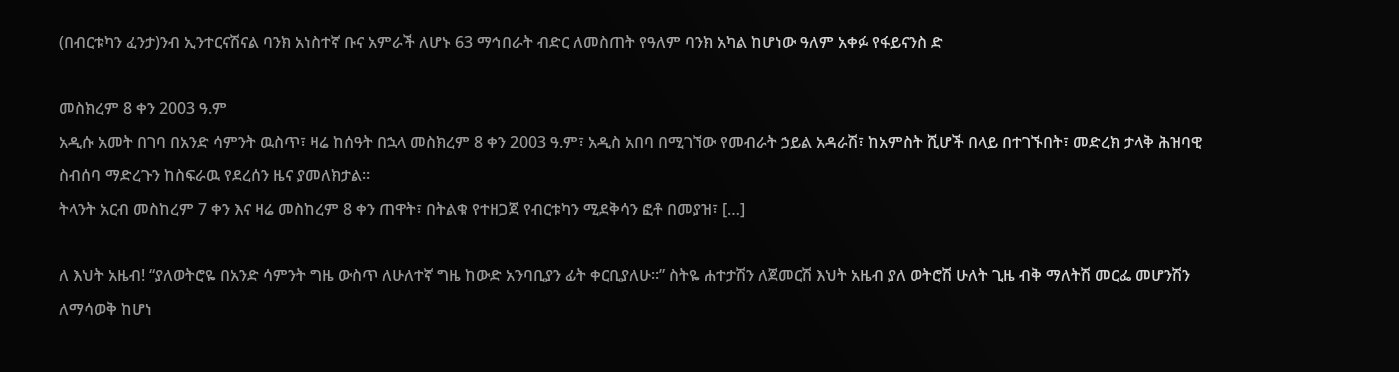(በብርቱካን ፈንታ)ንብ ኢንተርናሽናል ባንክ አነስተኛ ቡና አምራች ለሆኑ 63 ማኅበራት ብድር ለመስጠት የዓለም ባንክ አካል ከሆነው ዓለም አቀፉ የፋይናንስ ድ

መስክረም 8 ቀን 2003 ዓ.ም
አዲሱ አመት በገባ በአንድ ሳምንት ዉስጥ፣ ዛሬ ከሰዓት በኋላ መስክረም 8 ቀን 2003 ዓ.ም፣ አዲስ አበባ በሚገኘው የመብራት ኃይል አዳራሽ፣ ከአምስት ሺሆች በላይ በተገኙበት፣ መድረክ ታላቅ ሕዝባዊ ስብሰባ ማድረጉን ከስፍራዉ የደረሰን ዜና ያመለክታል።
ትላንት አርብ መስከረም 7 ቀን እና ዛሬ መስከረም 8 ቀን ጠዋት፣ በትልቁ የተዘጋጀ የብርቱካን ሚደቅሳን ፎቶ በመያዝ፣ […]

ለ እህት አዜብ! “ያለወትሮዬ በአንድ ሳምንት ግዜ ውስጥ ለሁለተኛ ግዜ ከውድ አንባቢያን ፊት ቀርቢያለሁ።” ስትዬ ሐተታሽን ለጀመርሽ እህት አዜብ ያለ ወትሮሽ ሁለት ጊዜ ብቅ ማለትሽ መርፌ መሆንሽን ለማሳወቅ ከሆነ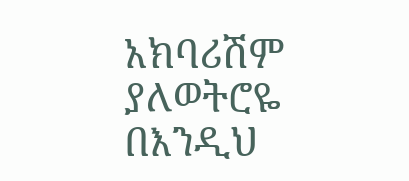አክባሪሽም ያለወትሮዬ በእንዲህ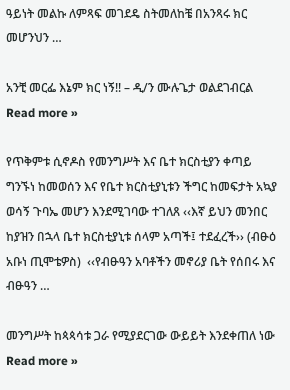ዓይነት መልኩ ለምጻፍ መገደዴ ስትመለከቼ በአንጻሩ ክር መሆንህን …

አንቺ መርፌ እኔም ክር ነኝ!! – ዲ/ን ሙሉጌታ ወልደገብርል Read more »

የጥቅምቱ ሲኖዶስ የመንግሥት እና ቤተ ክርስቲያን ቀጣይ ግንኙነ ከመወሰን እና የቤተ ክርስቲያኒቱን ችግር ከመፍታት አኳያ ወሳኝ ጉባኤ መሆን እንደሚገባው ተገለጸ ‹‹እኛ ይህን መንበር ከያዝን በኋላ ቤተ ክርስቲያኒቱ ሰላም አጣች፤ ተደፈረች›› (ብፁዕ አቡነ ጢሞቴዎስ)  ‹‹የብፁዓን አባቶችን መኖሪያ ቤት የሰበሩ እና ብፁዓን …

መንግሥት ከጳጳሳቱ ጋራ የሚያደርገው ውይይት እንደቀጠለ ነው Read more »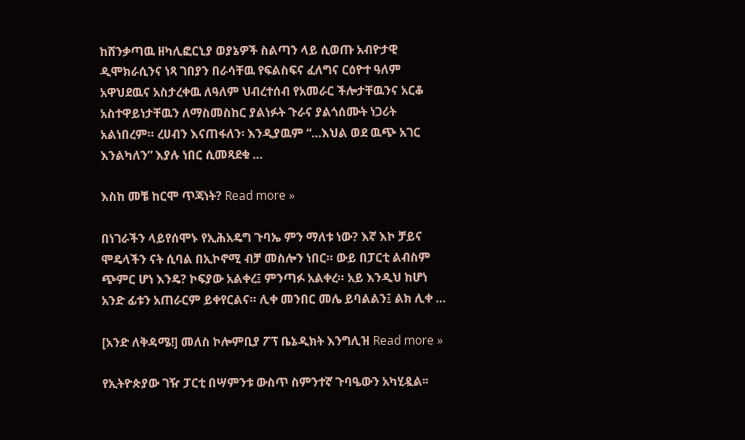ከሸንቃጣዉ ዘካሊፎርኒያ ወያኔዎች ስልጣን ላይ ሲወጡ አብዮታዊ ዲሞክራሲንና ነጻ ገበያን በራሳቸዉ የፍልስፍና ፈለግና ርዕዮተ ዓለም አዋህደዉና አስታረቀዉ ለዓለም ህብረተሰብ የአመራር ችሎታቸዉንና አርቆ አስተዋይነታቸዉን ለማስመስከር ያልነፉት ጉራና ያልጎሰሙት ነጋሪት አልነበረም። ረሀብን እናጠፋለን፡ እንዲያዉም “…እህል ወደ ዉጭ አገር እንልካለን” እያሉ ነበር ሲመጻደቁ …

እስከ መቼ ከርሞ ጥጃነት? Read more »

በነገራችን ላይየሰሞኑ የኢሕአዴግ ጉባኤ ምን ማለቱ ነው? እኛ እኮ ቻይና ሞዴላችን ናት ሲባል በኢኮኖሚ ብቻ መስሎን ነበር። ውይ በፓርቲ ልብስም ጭምር ሆነ እንዴ? ኮፍያው አልቀረ፤ ምንጣፉ አልቀረ። አይ እንዲህ ከሆነ አንድ ፊቱን አጠራርም ይቀየርልና። ሊቀ መንበር መሌ ይባልልን፤ ልክ ሊቀ …

[አንድ ለቅዳሜ!] መለስ ኮሎምቢያ ፖፕ ቤኔዲክት እንግሊዝ Read more »

የኢትዮጵያው ገዥ ፓርቲ በሣምንቱ ውስጥ ስምንተኛ ጉባዔውን አካሂዷል፡፡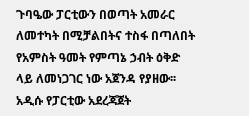ጉባዔው ፓርቲውን በወጣት አመራር ለመተካት በሚቻልበትና ተስፋ በጣለበት የአምስት ዓመት የምጣኔ ኃብት ዕቅድ ላይ ለመነጋገር ነው አጀንዳ የያዘው፡፡ አዲሱ የፓርቲው አደረጃጀት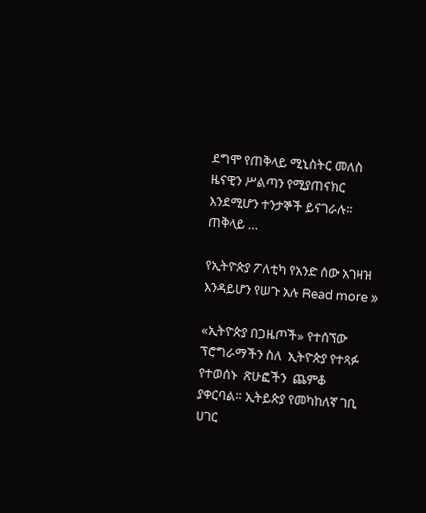ደግሞ የጠቅላይ ሚኒስትር መለስ ዜናዊን ሥልጣን የሚያጠናክር እንደሚሆን ተንታኞች ይናገራሉ፡፡ ጠቅላይ …

የኢትዮጵያ ፖለቲካ የአንድ ሰው አገዛዝ እንዳይሆን የሠጉ አሉ Read more »

«ኢትዮጵያ በጋዜጦች» የተሰኘው  ፕሮግራማችን ስለ  ኢትዮጵያ የተጻፉ የተወሰኑ  ጽሁፎችን  ጨምቆ  ያቀርባል። ኢትይጵያ የመካከለኛ ገቢ ሀገር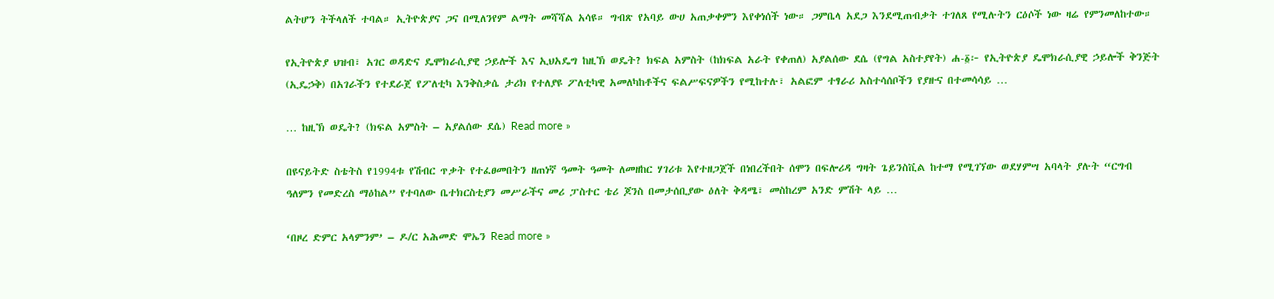ልትሆን ትችላለች ተባል። ኢትዮጵያና ጋና በሚለንየም ልማት መሻሻል አሳዩ። ግብጽ የአባይ ውሀ አጠቃቀምን እየቀነሰች ነው። ጋምቤላ አደጋ እንደሚጠብቃት ተገለጸ የሚሉትን ርዕሶች ነው ዛሬ የምንመለከተው።

የኢትዮጵያ ህዝብ፣ አገር ወዳድና ዴሞክራሲያዊ ኃይሎች እና ኢህአዴግ ከዚኽ ወዴት? ክፍል አምስት (ከክፍል አራት የቀጠለ) አያልሰው ደሴ (የግል አስተያየት) ሐ-፩፦ የኢትዮጵያ ዴሞክራሲያዊ ኃይሎች ቅንጅት (ኢዴኃቅ) በአገራችን የተደራጀ የፖለቲካ እንቅስቃሴ ታሪክ የተለያዩ ፖለቲካዊ አመለካከቶችና ፍልሥፍናዎችን የሚከተሉ፣ አልፎም ተፃራሪ አስተሳሰቦችን የያዙና በተመሳሳይ …

… ከዚኽ ወዴት? (ክፍል አምስት – አያልሰው ደሴ) Read more »

በዩናይትድ ስቴትስ የ1994ቱ የሽብር ጥቃት የተፈፀመበትን ዘጠነኛ ዓመት ዓመት ለመዘከር ሃገሪቱ እየተዘጋጀች በነበረችበት ሰሞን በፍሎሪዳ ግዛት ጌይንስቪል ከተማ የሚገኘው ወደሃምሣ አባላት ያሉት “ርግብ ዓለምን የመድረስ ማዕከል” የተባለው ቤተክርስቲያን መሥራችና መሪ ፓስተር ቴሪ ጆንስ በመታሰቢያው ዕለት ቅዳሜ፣ መስከረም አንድ ምሽት ላይ …

‘በዞረ ድምር አላምንም’ – ዶ/ር አሕመድ ሞኤን Read more »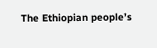The Ethiopian people’s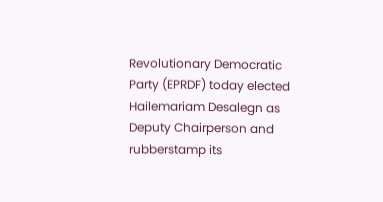Revolutionary Democratic Party (EPRDF) today elected Hailemariam Desalegn as Deputy Chairperson and rubberstamp its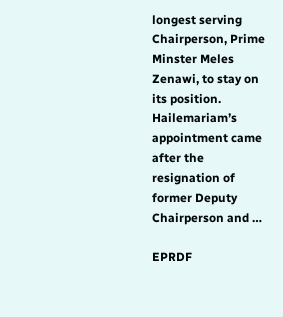longest serving Chairperson, Prime Minster Meles Zenawi, to stay on its position. Hailemariam’s appointment came after the resignation of former Deputy Chairperson and …

EPRDF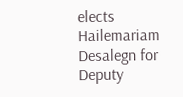elects Hailemariam Desalegn for Deputy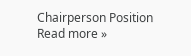Chairperson Position Read more »